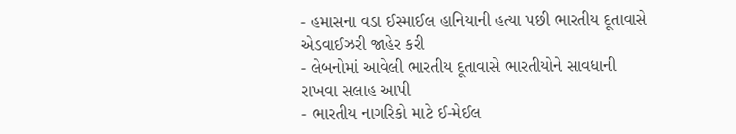- હમાસના વડા ઈસ્માઈલ હાનિયાની હત્યા પછી ભારતીય દૂતાવાસે એડવાઈઝરી જાહેર કરી
- લેબનોમાં આવેલી ભારતીય દૂતાવાસે ભારતીયોને સાવધાની રાખવા સલાહ આપી
- ભારતીય નાગરિકો માટે ઈ-મેઈલ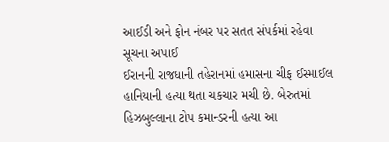આઈડી અને ફોન નંબર પર સતત સંપર્કમાં રહેવા સૂચના અપાઈ
ઈરાનની રાજધાની તહેરાનમાં હમાસના ચીફ ઈસ્માઈલ હાનિયાની હત્યા થતા ચકચાર મચી છે. બેરુતમાં હિઝબુલ્લાના ટોપ કમાન્ડરની હત્યા આ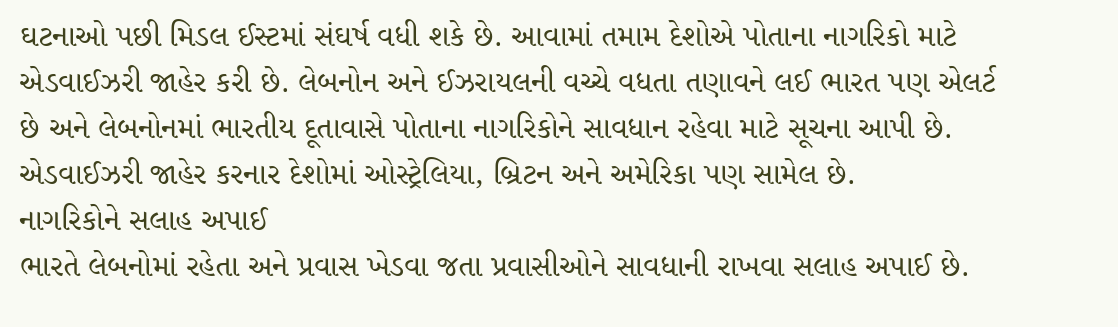ઘટનાઓ પછી મિડલ ઈસ્ટમાં સંઘર્ષ વધી શકે છે. આવામાં તમામ દેશોએ પોતાના નાગરિકો માટે એડવાઈઝરી જાહેર કરી છે. લેબનોન અને ઈઝરાયલની વચ્ચે વધતા તણાવને લઈ ભારત પણ એલર્ટ છે અને લેબનોનમાં ભારતીય દૂતાવાસે પોતાના નાગરિકોને સાવધાન રહેવા માટે સૂચના આપી છે. એડવાઈઝરી જાહેર કરનાર દેશોમાં ઓસ્ટ્રેલિયા, બ્રિટન અને અમેરિકા પણ સામેલ છે.
નાગરિકોને સલાહ અપાઈ
ભારતે લેબનોમાં રહેતા અને પ્રવાસ ખેડવા જતા પ્રવાસીઓને સાવધાની રાખવા સલાહ અપાઈ છે.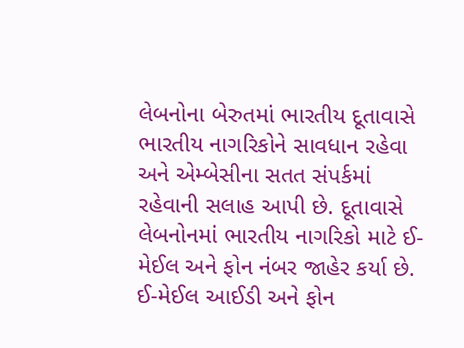લેબનોના બેરુતમાં ભારતીય દૂતાવાસે ભારતીય નાગરિકોને સાવધાન રહેવા અને એમ્બેસીના સતત સંપર્કમાં રહેવાની સલાહ આપી છે. દૂતાવાસે લેબનોનમાં ભારતીય નાગરિકો માટે ઈ-મેઈલ અને ફોન નંબર જાહેર કર્યા છે.
ઈ-મેઈલ આઈડી અને ફોન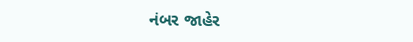નંબર જાહેર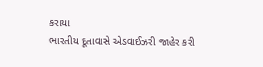કરાયા
ભારતીય દૂતાવાસે એડવાઈઝરી જાહેર કરી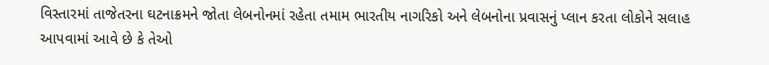વિસ્તારમાં તાજેતરના ઘટનાક્રમને જોતા લેબનોનમાં રહેતા તમામ ભારતીય નાગરિકો અને લેબનોના પ્રવાસનું પ્લાન કરતા લોકોને સલાહ આપવામાં આવે છે કે તેઓ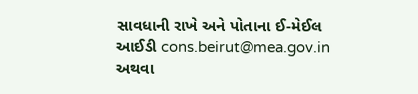સાવધાની રાખે અને પોતાના ઈ-મેઈલ આઈડી cons.beirut@mea.gov.in અથવા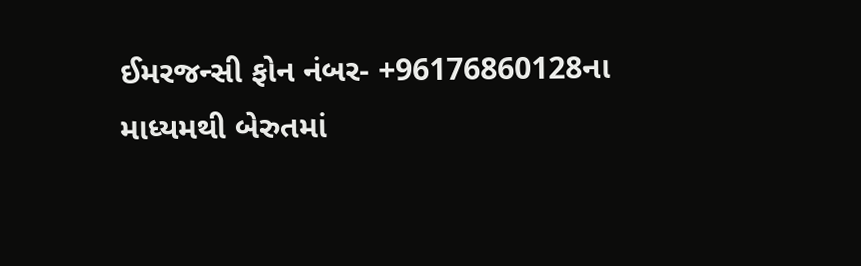ઈમરજન્સી ફોન નંબર- +96176860128ના માધ્યમથી બેરુતમાં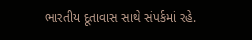ભારતીય દૂતાવાસ સાથે સંપર્કમાં રહે.